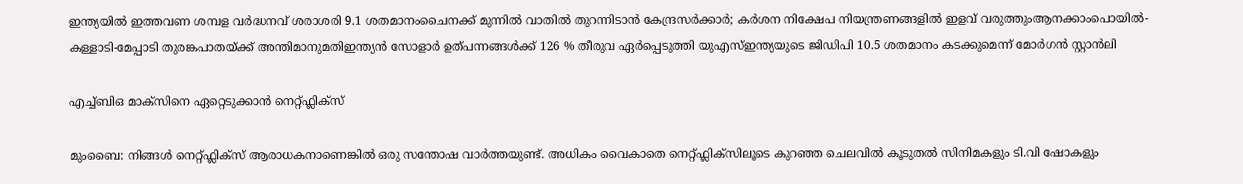ഇന്ത്യയിൽ ഇത്തവണ ശമ്പള വർദ്ധനവ് ശരാശരി 9.1 ശതമാനംചൈനക്ക് മുന്നിൽ വാതിൽ തുറന്നിടാൻ കേന്ദ്രസർക്കാർ; കർശന നിക്ഷേപ നിയന്ത്രണങ്ങളിൽ ഇളവ് വരുത്തുംആനക്കാംപൊയിൽ-കള്ളാടി-മേപ്പാടി തുരങ്കപാതയ്ക്ക് അന്തിമാനുമതിഇന്ത്യൻ സോളാർ ഉത്പന്നങ്ങൾക്ക് 126 % തീരുവ ഏർപ്പെടുത്തി യുഎസ്ഇന്ത്യയുടെ ജിഡിപി 10.5 ശതമാനം കടക്കുമെന്ന് മോര്‍ഗന്‍ സ്റ്റാന്‍ലി

എച്ച്ബിഒ മാക്സിനെ ഏറ്റെടുക്കാൻ നെറ്റ്ഫ്ലിക്സ്

മുംബൈ: നിങ്ങൾ നെറ്റ്ഫ്ലിക്സ് ആരാധകനാണെങ്കിൽ ഒരു സന്തോഷ വാർത്തയുണ്ട്. അധികം വൈകാതെ നെറ്റ്ഫ്ലിക്സിലൂടെ കുറഞ്ഞ ചെലവിൽ കൂടുതൽ സിനിമകളും ടി.വി ഷോകളും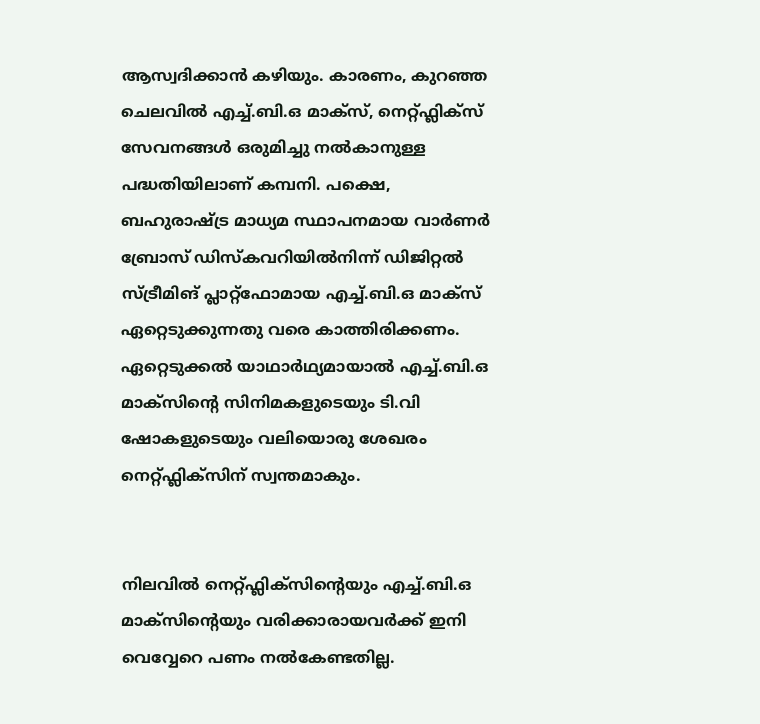ആസ്വദിക്കാൻ കഴിയും. കാരണം, കുറഞ്ഞ ചെലവിൽ എച്ച്.ബി.ഒ മാക്സ്, നെറ്റ്ഫ്ലിക്സ് സേവനങ്ങൾ ഒരുമിച്ചു നൽകാനുള്ള പദ്ധതിയിലാണ് കമ്പനി. പക്ഷെ, ബഹുരാഷ്ട്ര മാധ്യമ സ്ഥാപനമായ വാർണർ ബ്രോസ് ഡിസ്കവറിയിൽനിന്ന് ഡിജിറ്റൽ സ്ട്രീമിങ് പ്ലാറ്റ്ഫോമായ എച്ച്.ബി.ഒ മാക്സ് ഏറ്റെടുക്കുന്നതു വരെ കാത്തിരിക്കണം. ഏറ്റെടുക്കൽ യാഥാർഥ്യമായാൽ എച്ച്.ബി.ഒ മാക്സിന്റെ സിനിമകളുടെയും ടി.വി ഷോകളുടെയും വലിയൊരു ശേഖരം നെറ്റ്ഫ്ലിക്സിന് സ്വന്തമാകും.


നിലവിൽ നെറ്റ്ഫ്ലിക്സിന്റെയും എച്ച്.ബി.ഒ മാക്സിന്റെയും വരിക്കാരായവർക്ക് ഇനി വെവ്വേറെ പണം നൽകേണ്ടതില്ല.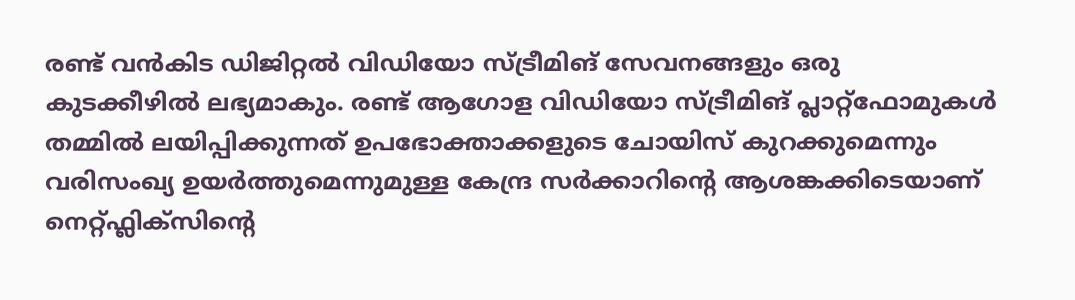രണ്ട് വൻകിട ഡിജിറ്റൽ വിഡിയോ സ്ട്രീമിങ് സേവനങ്ങളും ഒരു കുടക്കീഴിൽ ലഭ്യമാകും. രണ്ട് ആഗോള വിഡിയോ സ്ട്രീമിങ് പ്ലാറ്റ്ഫോമുകൾ തമ്മിൽ ലയിപ്പിക്കുന്നത് ഉപഭോക്താക്കളുടെ ചോയിസ് കുറക്കുമെന്നും വരിസംഖ്യ ഉയർത്തുമെന്നുമുള്ള കേന്ദ്ര സർക്കാറിന്റെ ആശങ്കക്കിടെയാണ് നെറ്റ്ഫ്ലിക്സിന്റെ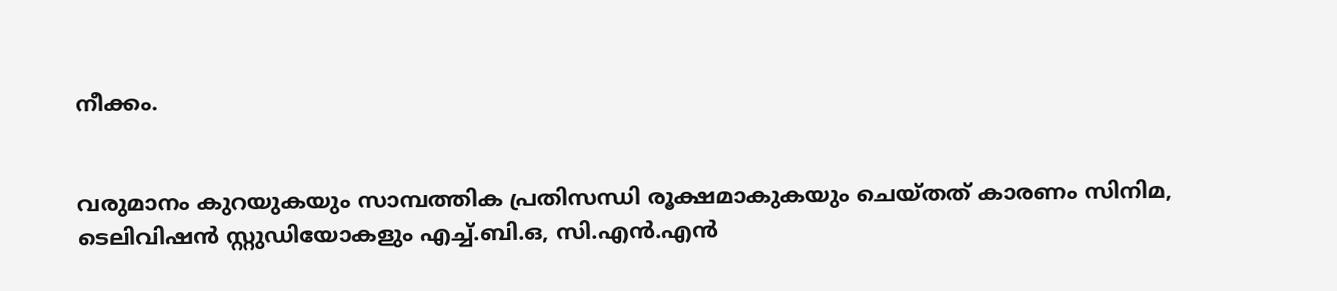നീക്കം.


വരുമാനം കുറയുകയും സാമ്പത്തിക പ്രതിസന്ധി രൂക്ഷമാകുകയും ചെയ്തത് കാരണം സിനിമ, ടെലിവിഷൻ സ്റ്റുഡിയോകളും എച്ച്.ബി.ഒ, സി.എൻ.എൻ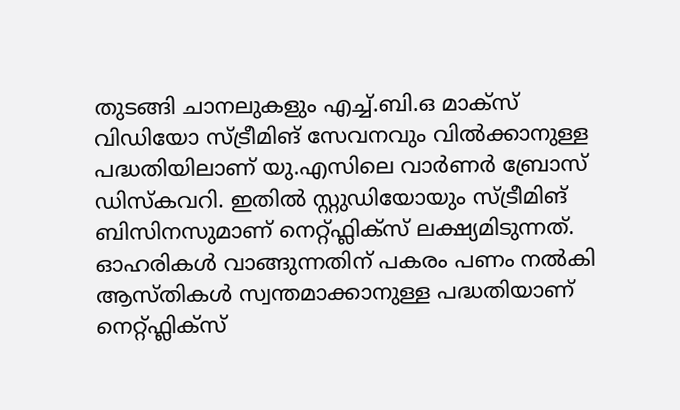തുടങ്ങി ചാനലുകളും എച്ച്.ബി.ഒ മാക്സ് വിഡിയോ സ്ട്രീമിങ് സേവനവും വിൽക്കാനുള്ള പദ്ധതിയിലാണ് യു.എസിലെ വാർണർ ബ്രോസ് ഡിസ്കവറി. ഇതിൽ സ്റ്റുഡിയോയും സ്ട്രീമിങ് ബിസിനസുമാണ് നെറ്റ്ഫ്ലിക്സ് ലക്ഷ്യമിടുന്നത്. ഓഹരികൾ വാങ്ങുന്നതിന് പകരം പണം നൽകി ആസ്തികൾ സ്വന്തമാക്കാനുള്ള പദ്ധതിയാണ് നെറ്റ്ഫ്ലിക്സ്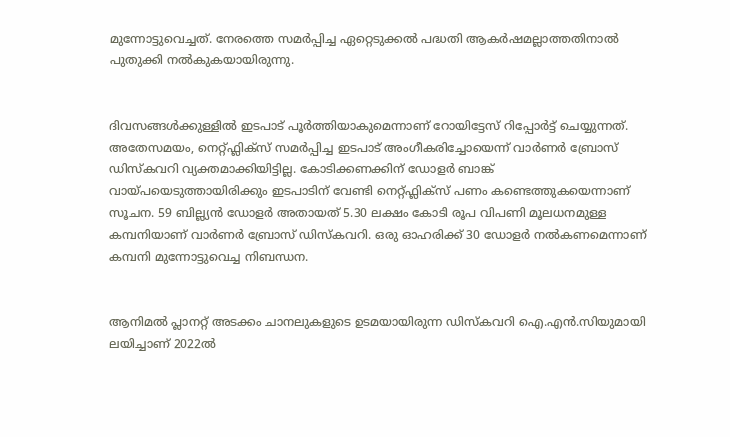മുന്നോട്ടുവെച്ചത്. നേരത്തെ സമർപ്പിച്ച ഏറ്റെടുക്കൽ പദ്ധതി ആകർഷമല്ലാത്തതിനാൽ പുതുക്കി നൽകുകയായിരുന്നു.


ദിവസങ്ങൾക്കുള്ളിൽ ഇടപാട് പൂർത്തിയാകുമെന്നാണ് റോയിട്ടേസ് റിപ്പോർട്ട് ചെയ്യുന്നത്. അതേസമയം, നെറ്റ്ഫ്ലിക്സ് സമർപ്പിച്ച ഇടപാട് അംഗീകരിച്ചോയെന്ന് വാർണർ ബ്രോസ് ഡിസ്കവറി വ്യക്തമാക്കിയിട്ടില്ല. കോടിക്കണക്കിന് ഡോളർ ബാങ്ക് വായ്പയെടുത്തായിരിക്കും ഇടപാടിന് വേണ്ടി നെറ്റ്ഫ്ലിക്സ് പണം കണ്ടെത്തുകയെന്നാണ് സൂചന. 59 ബില്ല്യൻ ഡോളർ അതായത് 5.30 ലക്ഷം കോടി രൂപ വിപണി മൂലധനമുള്ള കമ്പനിയാണ് വാർണർ ബ്രോസ് ഡിസ്കവറി. ഒരു ഓഹരിക്ക് 30 ഡോളർ നൽകണമെന്നാണ് കമ്പനി മുന്നോട്ടുവെച്ച നിബന്ധന.


ആനിമൽ പ്ലാനറ്റ് അടക്കം ചാനലുകളുടെ ഉടമയായിരുന്ന ഡിസ്കവറി ഐ.എൻ.സിയുമായി ലയിച്ചാണ് 2022ൽ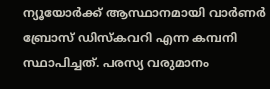ന്യൂയോർക്ക് ആസ്ഥാനമായി വാർണർ ബ്രോസ് ഡിസ്കവറി എന്ന കമ്പനി സ്ഥാപിച്ചത്. പരസ്യ വരുമാനം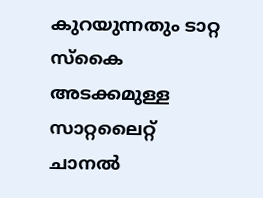കുറയുന്നതും ടാറ്റ സ്കൈ അടക്കമുള്ള സാറ്റലൈറ്റ് ചാനൽ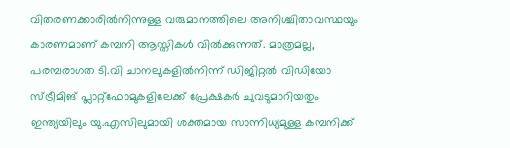വിതരണക്കാരിൽനിന്നുള്ള വരുമാനത്തിലെ അനിശ്ചിതാവസ്ഥയും കാരണമാണ് കമ്പനി ആസ്തികൾ വിൽക്കുന്നത്. മാത്രമല്ല, പരമ്പരാഗത ടി.വി ചാനലുകളിൽനിന്ന് ഡിജിറ്റൽ വിഡിയോ സ്ട്രീമിങ് പ്ലാറ്റ്ഫോമുകളിലേക്ക് പ്രേക്ഷകർ ചുവടുമാറിയതും ഇന്ത്യയിലും യു.എസിലുമായി ശക്തമായ സാന്നിധ്യമുള്ള കമ്പനിക്ക്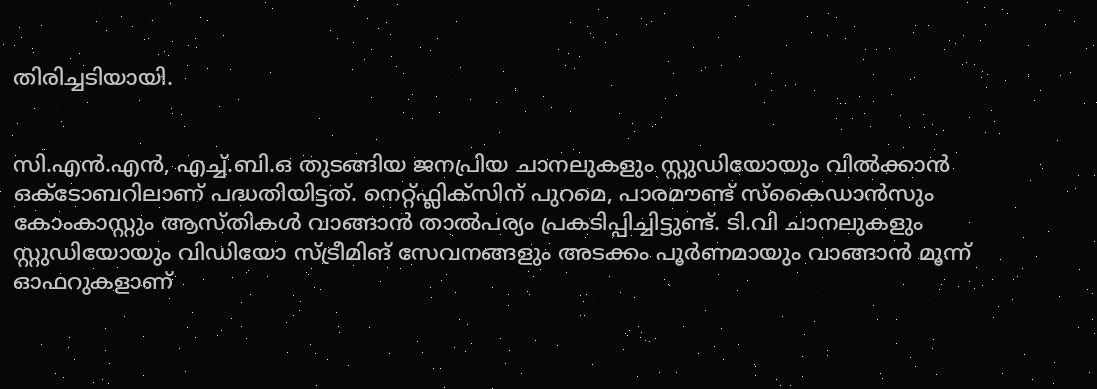തിരിച്ചടിയായി.


സി.എൻ.എൻ, എച്ച്.ബി.ഒ തുടങ്ങിയ ജനപ്രിയ ചാനലുകളും സ്റ്റുഡിയോയും വിൽക്കാൻ ഒക്ടോബറിലാണ് പദ്ധതിയിട്ടത്. നെറ്റ്ഫ്ലിക്സിന് പുറമെ, പാരമൗണ്ട് സ്കൈഡാൻസും കോംകാസ്റ്റും ആസ്തികൾ വാങ്ങാൻ താൽപര്യം പ്രകടിപ്പിച്ചിട്ടുണ്ട്. ടി.വി ചാനലുകളും സ്റ്റുഡിയോയും വിഡിയോ സ്ട്രീമിങ് സേവനങ്ങളും അടക്കം പൂർണമായും വാങ്ങാൻ മൂന്ന് ഓഫറുകളാണ്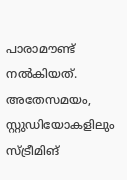പാരാമൗണ്ട് നൽകിയത്. അതേസമയം, സ്റ്റുഡിയോകളിലും സ്ട്രീമിങ്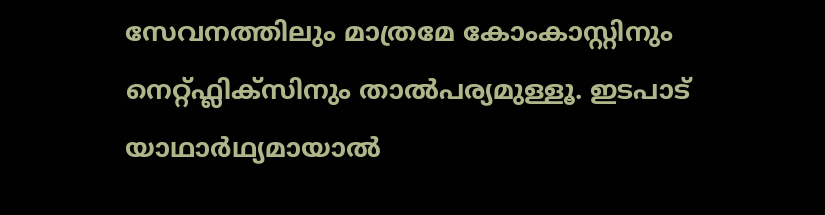സേവനത്തിലും മാത്രമേ കോംകാസ്റ്റിനും നെറ്റ്ഫ്ലിക്സിനും താൽപര്യമുള്ളൂ. ഇടപാട് യാഥാർഥ്യമായാൽ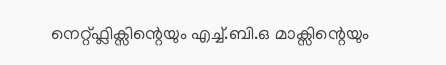നെറ്റ്ഫ്ലിക്സിന്റെയും എച്ച്.ബി.ഒ മാക്സിന്റെയും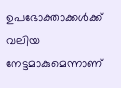ഉപഭോക്താക്കൾക്ക് വലിയ നേട്ടമാകുമെന്നാണ്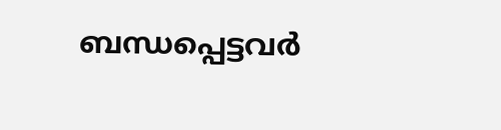ബന്ധപ്പെട്ടവർ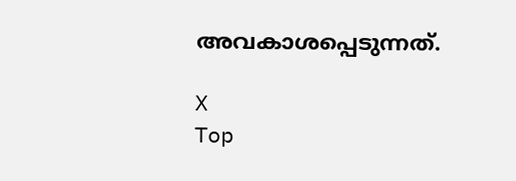അവകാശപ്പെടുന്നത്.

X
Top